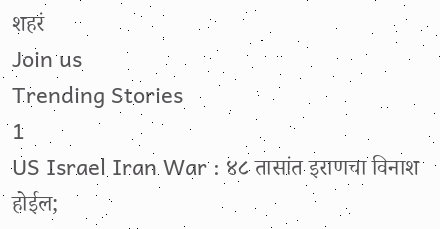शहरं
Join us
Trending Stories
1
US Israel Iran War : ४८ तासांत इराणचा विनाश होईल;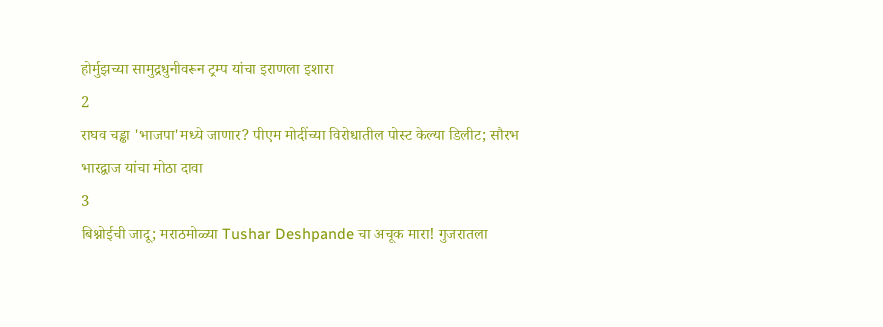होर्मुझच्या सामुद्रधुनीवरून ट्रम्प यांचा इराणला इशारा
2
राघव चड्ढा 'भाजपा'मध्ये जाणार? पीएम मोदींच्या विरोधातील पोस्ट केल्या डिलीट; सौरभ भारद्वाज यांचा मोठा दावा
3
बिश्नोईची जादू; मराठमोळ्या Tushar Deshpande चा अचूक मारा! गुजरातला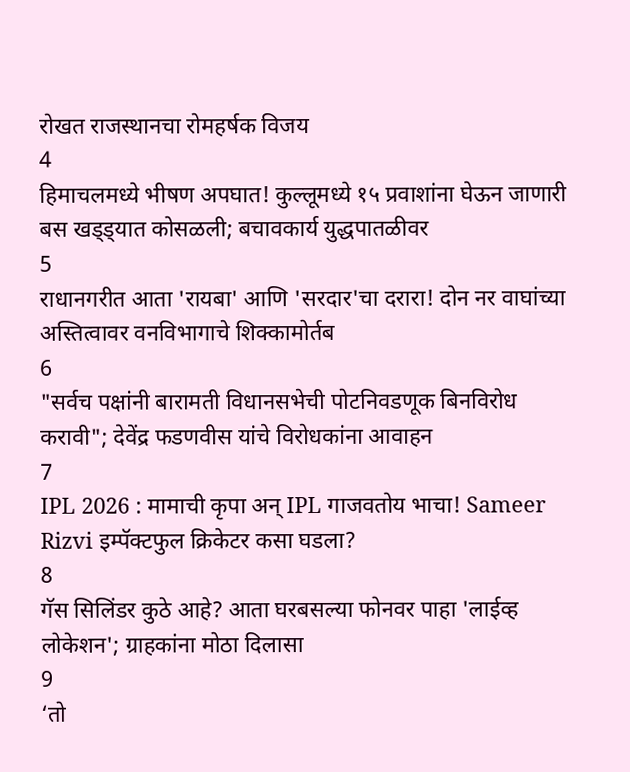रोखत राजस्थानचा रोमहर्षक विजय
4
हिमाचलमध्ये भीषण अपघात! कुल्लूमध्ये १५ प्रवाशांना घेऊन जाणारी बस खड्ड्यात कोसळली; बचावकार्य युद्धपातळीवर
5
राधानगरीत आता 'रायबा' आणि 'सरदार'चा दरारा! दोन नर वाघांच्या अस्तित्वावर वनविभागाचे शिक्कामोर्तब
6
"सर्वच पक्षांनी बारामती विधानसभेची पोटनिवडणूक बिनविरोध करावी"; देवेंद्र फडणवीस यांचे विरोधकांना आवाहन
7
IPL 2026 : मामाची कृपा अन् IPL गाजवतोय भाचा! Sameer Rizvi इम्पॅक्टफुल क्रिकेटर कसा घडला?
8
गॅस सिलिंडर कुठे आहे? आता घरबसल्या फोनवर पाहा 'लाईव्ह लोकेशन'; ग्राहकांना मोठा दिलासा
9
‘तो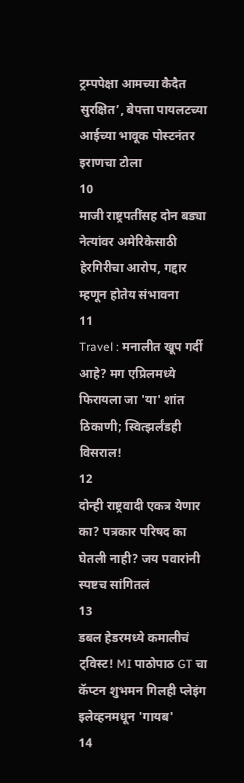ट्रम्पपेक्षा आमच्या कैदैत सुरक्षित’, बेपत्ता पायलटच्या आईच्या भावूक पोस्टनंतर इराणचा टोला
10
माजी राष्ट्रपतींसह दोन बड्या नेत्यांवर अमेरिकेसाठी हेरगिरीचा आरोप, गद्दार म्हणून होतेय संभावना
11
Travel : मनालीत खूप गर्दी आहे? मग एप्रिलमध्ये फिरायला जा 'या' शांत ठिकाणी; स्वित्झर्लंडही विसराल!
12
दोन्ही राष्ट्रवादी एकत्र येणार का? पत्रकार परिषद का घेतली नाही? जय पवारांनी स्पष्टच सांगितलं
13
डबल हेडरमध्ये कमालीचं ट्विस्ट! MI पाठोपाठ GT चा कॅप्टन शुभमन गिलही प्लेइंग इलेव्हनमधून 'गायब'
14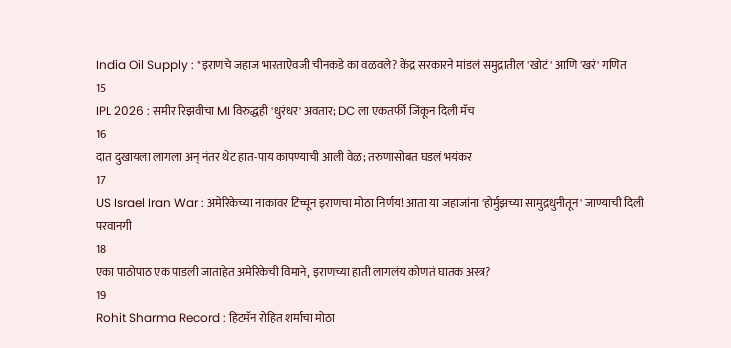India Oil Supply : "इराणचे जहाज भारताऐवजी चीनकडे का वळवले? केंद्र सरकारने मांडलं समुद्रातील 'खोटं' आणि 'खरं' गणित
15
IPL 2026 : समीर रिझवीचा MI विरुद्धही 'धुरंधर' अवतार; DC ला एकतर्फी जिंकून दिली मॅच
16
दात दुखायला लागला अन् नंतर थेट हात-पाय कापण्याची आली वेळ; तरुणासोबत घडलं भयंकर
17
US Israel Iran War : अमेरिकेच्या नाकावर टिच्चून इराणचा मोठा निर्णय! आता या जहाजांना 'होर्मुझच्या सामुद्रधुनीतून' जाण्याची दिली परवानगी
18
एका पाठोपाठ एक पाडली जाताहेत अमेरिकेची विमाने, इराणच्या हाती लागलंय कोणतं घातक अस्त्र?
19
Rohit Sharma Record : हिटमॅन रोहित शर्माचा मोठा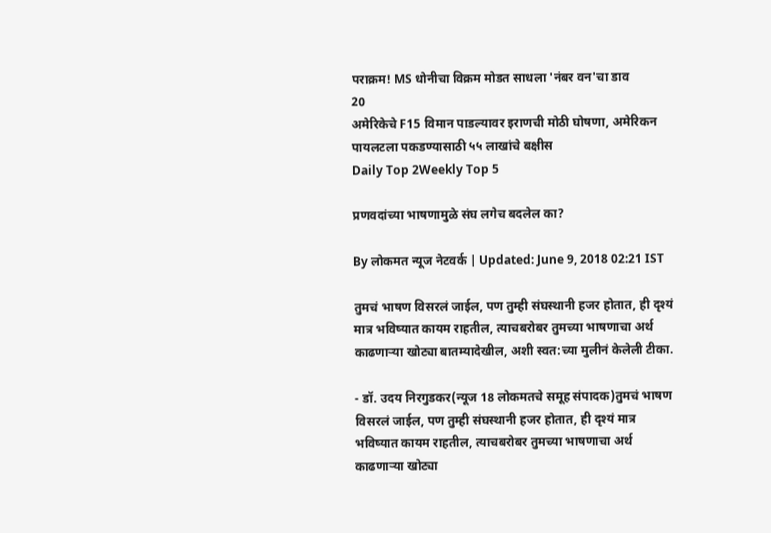पराक्रम! MS धोनीचा विक्रम मोडत साधला 'नंबर वन'चा डाव
20
अमेरिकेचे F15 विमान पाडल्यावर इराणची मोठी घोषणा, अमेरिकन पायलटला पकडण्यासाठी ५५ लाखांचे बक्षीस
Daily Top 2Weekly Top 5

प्रणवदांच्या भाषणामुळे संघ लगेच बदलेल का?

By लोकमत न्यूज नेटवर्क | Updated: June 9, 2018 02:21 IST

तुमचं भाषण विसरलं जाईल, पण तुम्ही संघस्थानी हजर होतात, ही दृश्यं मात्र भविष्यात कायम राहतील, त्याचबरोबर तुमच्या भाषणाचा अर्थ काढणाऱ्या खोट्या बातम्यादेखील, अशी स्वत:च्या मुलीनं केलेली टीका.

- डॉ. उदय निरगुडकर(न्यूज 18 लोकमतचे समूह संपादक)तुमचं भाषण विसरलं जाईल, पण तुम्ही संघस्थानी हजर होतात, ही दृश्यं मात्र भविष्यात कायम राहतील, त्याचबरोबर तुमच्या भाषणाचा अर्थ काढणाऱ्या खोट्या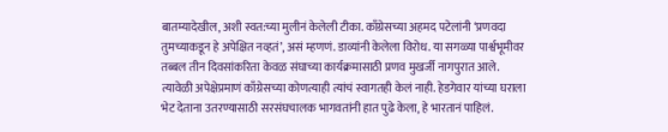बातम्यादेखील, अशी स्वत:च्या मुलीनं केलेली टीका. काँग्रेसच्या अहमद पटेलांनी ‘प्रणवदा तुमच्याकडून हे अपेक्षित नव्हतं’, असं म्हणणं. डाव्यांनी केलेला विरोध. या सगळ्या पार्श्वभूमीवर तब्बल तीन दिवसांकरिता केवळ संघाच्या कार्यक्रमासाठी प्रणव मुखर्जी नागपुरात आले. त्यावेळी अपेक्षेप्रमाणं काँग्रेसच्या कोणत्याही त्यांचं स्वागतही केलं नाही. हेडगेवार यांच्या घराला भेट देताना उतरण्यासाठी सरसंघचालक भागवतांनी हात पुढे केला, हे भारतानं पाहिलं.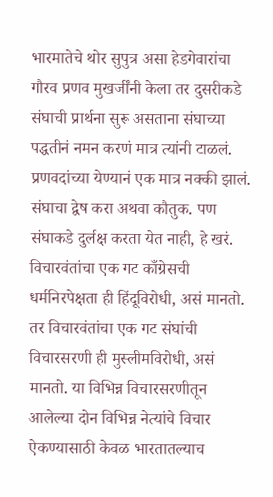भारमातेचे थोर सुपुत्र असा हेडगेवारांचा गौरव प्रणव मुखर्जींनी केला तर दुसरीकडे संघाची प्रार्थना सुरू असताना संघाच्या पद्धतीनं नमन करणं मात्र त्यांनी टाळलं. प्रणवदांच्या येण्यानं एक मात्र नक्की झालं. संघाचा द्वेष करा अथवा कौतुक. पण संघाकडे दुर्लक्ष करता येत नाही, हे खरं. विचारवंतांचा एक गट काँग्रेसची धर्मनिरपेक्षता ही हिंदूविरोधी, असं मानतो. तर विचारवंतांचा एक गट संघांची विचारसरणी ही मुस्लीमविरोधी, असं मानतो. या विभिन्न विचारसरणीतून आलेल्या दोन विभिन्न नेत्यांचे विचार ऐकण्यासाठी केवळ भारतातल्याच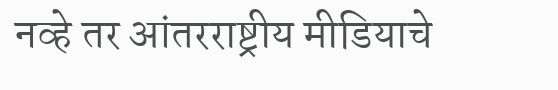नव्हे तर आंतरराष्ट्रीय मीडियाचे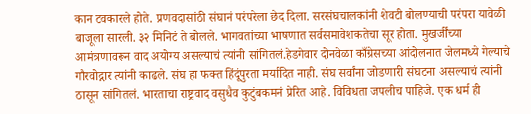कान टवकारले होते. प्रणवदासांठी संघानं परंपरेला छेद दिला. सरसंघचालकांनी शेवटी बोलण्याची परंपरा यावेळी बाजूला सारली. ३२ मिनिटं ते बोलले. भागवतांच्या भाषणात सर्वसमावेशकतेचा सूर होता. मुखर्जींच्या आमंत्रणावरून वाद अयोग्य असल्याचं त्यांनी सांगितलं.हेडगेवार दोनवेळा काँग्रेसच्या आंदोलनात जेलमध्ये गेल्याचे गौरवोद्गार त्यांनी काढले. संघ हा फक्त हिंदूंपुरता मर्यादित नाही. संघ सर्वांना जोडणारी संघटना असल्याचं त्यांनी ठासून सांगितलं. भारताचा राष्ट्रवाद वसुधैव कुटुंबकमनं प्रेरित आहे. विविधता जपलीच पाहिजे. एक धर्म ही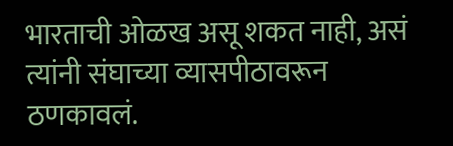भारताची ओळख असू शकत नाही, असं त्यांनी संघाच्या व्यासपीठावरून ठणकावलं.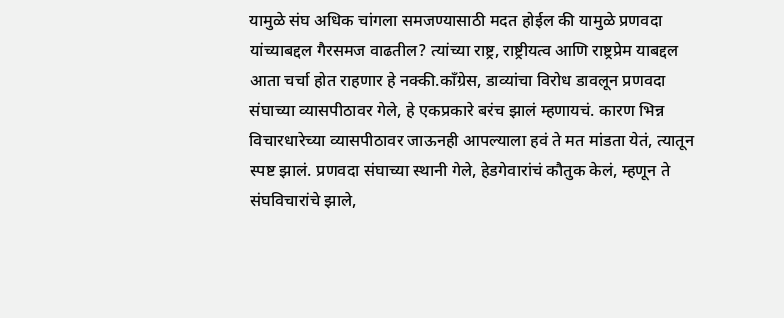यामुळे संघ अधिक चांगला समजण्यासाठी मदत होईल की यामुळे प्रणवदा यांच्याबद्दल गैरसमज वाढतील? त्यांच्या राष्ट्र, राष्ट्रीयत्व आणि राष्ट्रप्रेम याबद्दल आता चर्चा होत राहणार हे नक्की.काँग्रेस, डाव्यांचा विरोध डावलून प्रणवदा संघाच्या व्यासपीठावर गेले, हे एकप्रकारे बरंच झालं म्हणायचं. कारण भिन्न विचारधारेच्या व्यासपीठावर जाऊनही आपल्याला हवं ते मत मांडता येतं, त्यातून स्पष्ट झालं. प्रणवदा संघाच्या स्थानी गेले, हेडगेवारांचं कौतुक केलं, म्हणून ते संघविचारांचे झाले,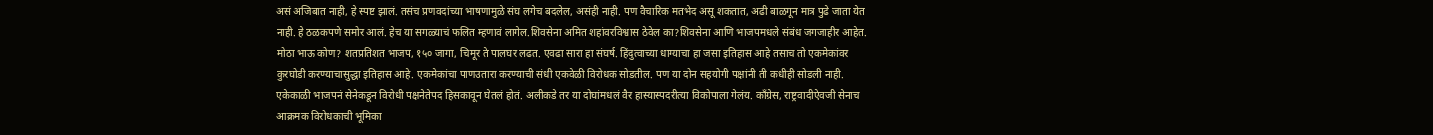असं अजिबात नाही, हे स्पष्ट झालं. तसंच प्रणवदांच्या भाषणामुळे संघ लगेच बदलेल, असंही नाही. पण वैचारिक मतभेद असू शकतात, अढी बाळगून मात्र पुढे जाता येत नाही. हे ठळकपणे समोर आलं. हेच या सगळ्याचं फलित म्हणावं लागेल.शिवसेना अमित शहांवरविश्वास ठेवेल का?शिवसेना आणि भाजपमधले संबंध जगजाहीर आहेत. मोठा भाऊ कोण? शतप्रतिशत भाजप, १५० जागा, चिमूर ते पालघर लढत. एवढा सारा हा संघर्ष. हिंदुत्वाच्या धाग्याचा हा जसा इतिहास आहे तसाच तो एकमेकांवर कुरघोडी करण्याचासुद्धा इतिहास आहे. एकमेकांचा पाणउतारा करण्याची संधी एकवेळी विरोधक सोडतील. पण या दोन सहयोगी पक्षांनी ती कधीही सोडली नाही. एकेकाळी भाजपनं सेनेकडून विरोधी पक्षनेतेपद हिसकावून घेतलं होतं. अलीकडे तर या दोघांमधलं वैर हास्यास्पदरीत्या विकोपाला गेलंय. काँग्रेस, राष्ट्रवादीऐवजी सेनाच आक्रमक विरोधकाची भूमिका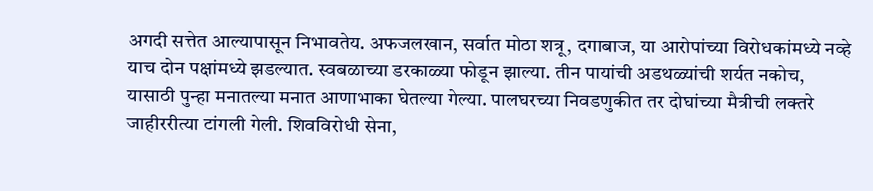अगदी सत्तेत आल्यापासून निभावतेय. अफजलखान, सर्वात मोठा शत्रू, दगाबाज, या आरोपांच्या विरोधकांमध्ये नव्हे याच दोन पक्षांमध्ये झडल्यात. स्वबळाच्या डरकाळ्या फोडून झाल्या. तीन पायांची अडथळ्यांची शर्यत नकोच, यासाठी पुन्हा मनातल्या मनात आणाभाका घेतल्या गेल्या. पालघरच्या निवडणुकीत तर दोघांच्या मैत्रीची लक्तरे जाहीररीत्या टांगली गेली. शिवविरोधी सेना,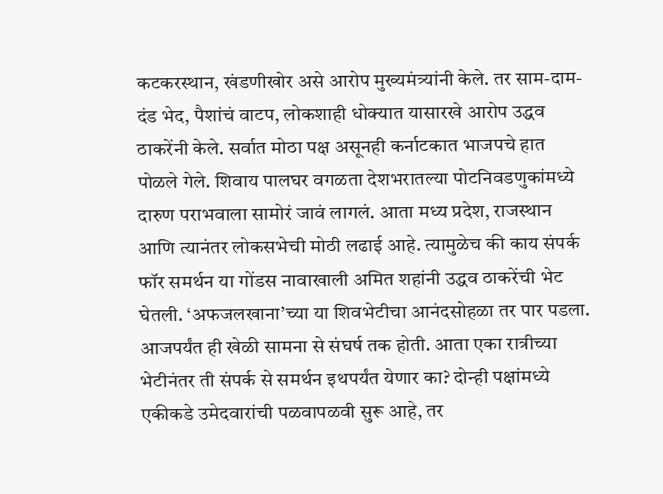कटकरस्थान, खंडणीखोर असे आरोप मुख्यमंत्र्यांनी केले. तर साम-दाम-दंड भेद, पैशांचं वाटप, लोकशाही धोक्यात यासारखे आरोप उद्धव ठाकरेंनी केले. सर्वात मोठा पक्ष असूनही कर्नाटकात भाजपचे हात पोळले गेले. शिवाय पालघर वगळता देशभरातल्या पोटनिवडणुकांमध्ये दारुण पराभवाला सामोरं जावं लागलं. आता मध्य प्रदेश, राजस्थान आणि त्यानंतर लोकसभेची मोठी लढाई आहे. त्यामुळेच की काय संपर्क फॉर समर्थन या गोंडस नावाखाली अमित शहांनी उद्धव ठाकरेंची भेट घेतली. ‘अफजलखाना’च्या या शिवभेटीचा आनंदसोहळा तर पार पडला. आजपर्यंत ही खेळी सामना से संघर्ष तक होती. आता एका रात्रीच्या भेटीनंतर ती संपर्क से समर्थन इथपर्यंत येणार का? दोन्ही पक्षांमध्ये एकीकडे उमेदवारांची पळवापळवी सुरू आहे, तर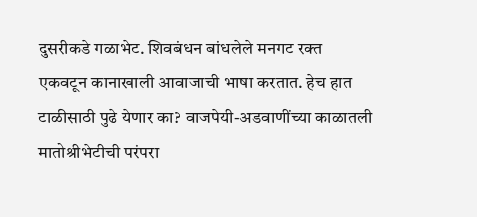दुसरीकडे गळाभेट. शिवबंधन बांधलेले मनगट रक्त एकवटून कानाखाली आवाजाची भाषा करतात. हेच हात टाळीसाठी पुढे येणार का? वाजपेयी-अडवाणींच्या काळातली मातोश्रीभेटीची परंपरा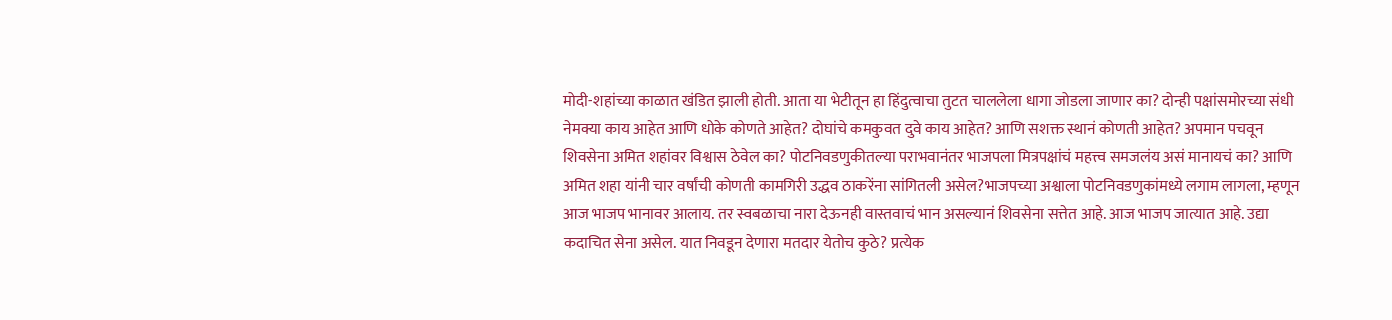मोदी-शहांच्या काळात खंडित झाली होती. आता या भेटीतून हा हिंदुत्वाचा तुटत चाललेला धागा जोडला जाणार का? दोन्ही पक्षांसमोरच्या संधी नेमक्या काय आहेत आणि धोके कोणते आहेत? दोघांचे कमकुवत दुवे काय आहेत? आणि सशक्त स्थानं कोणती आहेत? अपमान पचवून शिवसेना अमित शहांवर विश्वास ठेवेल का? पोटनिवडणुकीतल्या पराभवानंतर भाजपला मित्रपक्षांचं महत्त्व समजलंय असं मानायचं का? आणि अमित शहा यांनी चार वर्षांची कोणती कामगिरी उद्धव ठाकरेंना सांगितली असेल?भाजपच्या अश्वाला पोटनिवडणुकांमध्ये लगाम लागला, म्हणून आज भाजप भानावर आलाय. तर स्वबळाचा नारा देऊनही वास्तवाचं भान असल्यानं शिवसेना सत्तेत आहे. आज भाजप जात्यात आहे. उद्या कदाचित सेना असेल. यात निवडून देणारा मतदार येतोच कुठे? प्रत्येक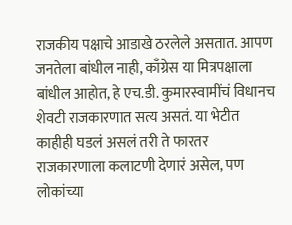राजकीय पक्षाचे आडाखे ठरलेले असतात. आपण जनतेला बांधील नाही, काँग्रेस या मित्रपक्षाला बांधील आहोत, हे एच.डी. कुमारस्वामींचं विधानच शेवटी राजकारणात सत्य असतं. या भेटीत काहीही घडलं असलं तरी ते फारतर राजकारणाला कलाटणी देणारं असेल, पण लोकांच्या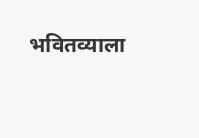भवितव्याला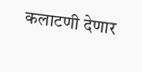कलाटणी देणार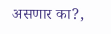असणार का?,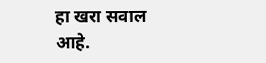हा खरा सवाल आहे.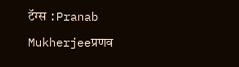टॅग्स :Pranab Mukherjeeप्रणव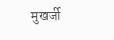मुखर्जी